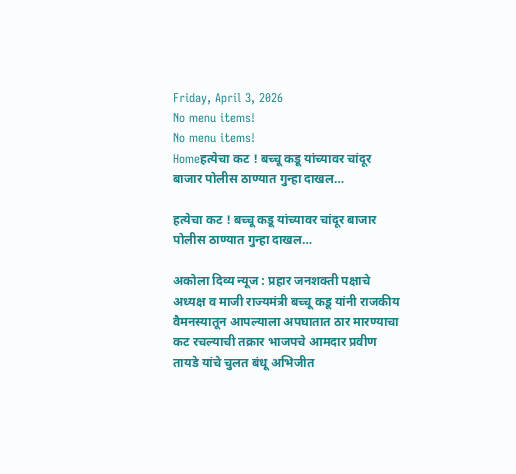Friday, April 3, 2026
No menu items!
No menu items!
Homeहत्येचा कट ! बच्चू कडू यांच्यावर चांदूर बाजार पोलीस ठाण्यात गुन्हा दाखल…

हत्येचा कट ! बच्चू कडू यांच्यावर चांदूर बाजार पोलीस ठाण्यात गुन्हा दाखल…

अकोला दिव्य न्यूज : प्रहार जनशक्ती पक्षाचे अध्यक्ष व माजी राज्यमंत्री बच्चू कडू यांनी राजकीय वैमनस्यातून आपल्याला अपघातात ठार मारण्याचा कट रचल्याची तक्रार भाजपचे आमदार प्रवीण तायडे यांचे चुलत बंधू अभिजीत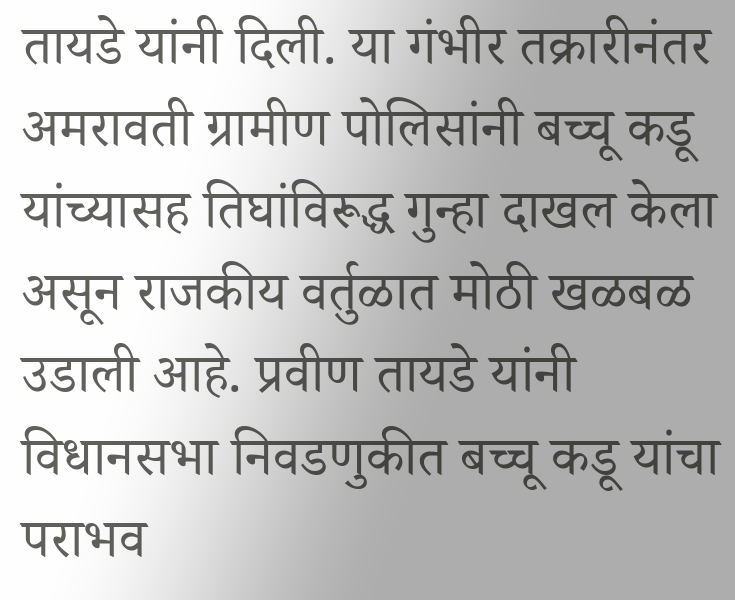तायडे यांनी दिली. या गंभीर तक्रारीनंतर अमरावती ग्रामीण पोलिसांनी बच्चू कडू यांच्यासह तिघांविरूद्ध गुन्हा दाखल केला असून राजकीय वर्तुळात मोठी खळबळ उडाली आहे. प्रवीण तायडे यांनी विधानसभा निवडणुकीत बच्चू कडू यांचा पराभव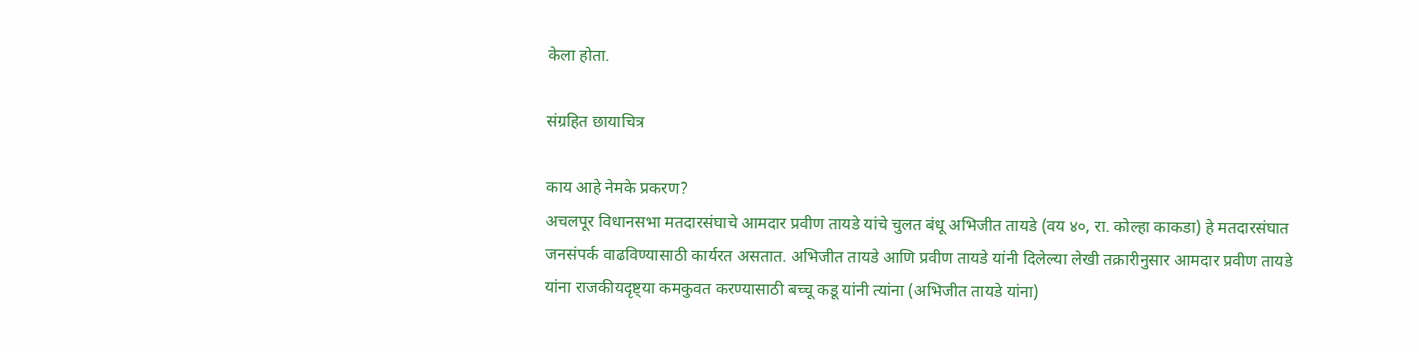केला होता.

संग्रहित छायाचित्र

काय आहे नेमके प्रकरण?
अचलपूर विधानसभा मतदारसंघाचे आमदार प्रवीण तायडे यांचे चुलत बंधू अभिजीत तायडे (वय ४०, रा. कोल्हा काकडा) हे मतदारसंघात जनसंपर्क वाढविण्यासाठी कार्यरत असतात. अभिजीत तायडे आणि प्रवीण तायडे यांनी दिलेल्या लेखी तक्रारीनुसार आमदार प्रवीण तायडे यांना राजकीयदृष्ट्या कमकुवत करण्यासाठी बच्चू कडू यांनी त्यांना (अभिजीत तायडे यांना)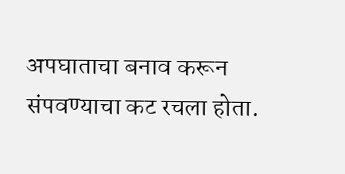अपघाताचा बनाव करून संपवण्याचा कट रचला होता.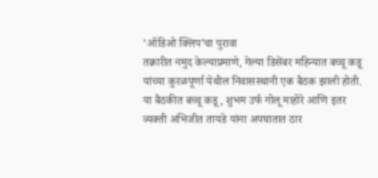‘ऑडिओ क्लिप’चा पुरावा
तक्रारीत नमुद केल्याप्रमाणे, गेल्या डिसेंबर महिन्यात बच्चू कडू यांच्या कुरळपूर्णा येथील निवासस्थानी एक बैठक झाली होती. या बैठकीत बच्चू कडू, शुभम उर्फ गोलू माहोरे आणि इतर व्यक्ती अभिजीत तायडे यांना अपघातात ठार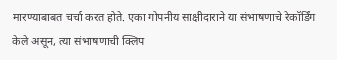मारण्याबाबत चर्चा करत होते. एका गोपनीय साक्षीदाराने या संभाषणाचे रेकॉर्डिंग केले असून, त्या संभाषणाची क्लिप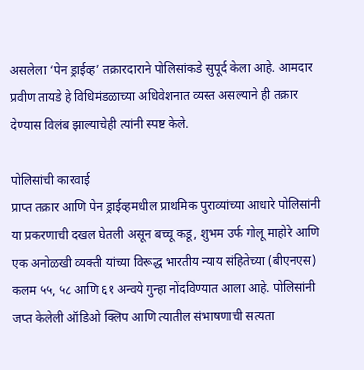असलेला ‘पेन ड्राईव्ह’ तक्रारदाराने पोलिसांकडे सुपूर्द केला आहे. आमदार प्रवीण तायडे हे विधिमंडळाच्या अधिवेशनात व्यस्त असल्याने ही तक्रार देण्यास विलंब झाल्याचेही त्यांनी स्पष्ट केले.

पोलिसांची कारवाई
प्राप्त तक्रार आणि पेन ड्राईव्हमधील प्राथमिक पुराव्यांच्या आधारे पोलिसांनी या प्रकरणाची दखल घेतली असून बच्चू कडू, शुभम उर्फ गोलू माहोरे आणि एक अनोळखी व्यक्ती यांच्या विरूद्ध भारतीय न्याय संहितेच्या (बीएनएस) कलम ५५, ५८ आणि ६१ अन्वये गुन्हा नोंदविण्यात आला आहे. पोलिसांनी जप्त केलेली ऑडिओ क्लिप आणि त्यातील संभाषणाची सत्यता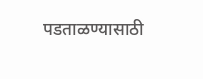पडताळण्यासाठी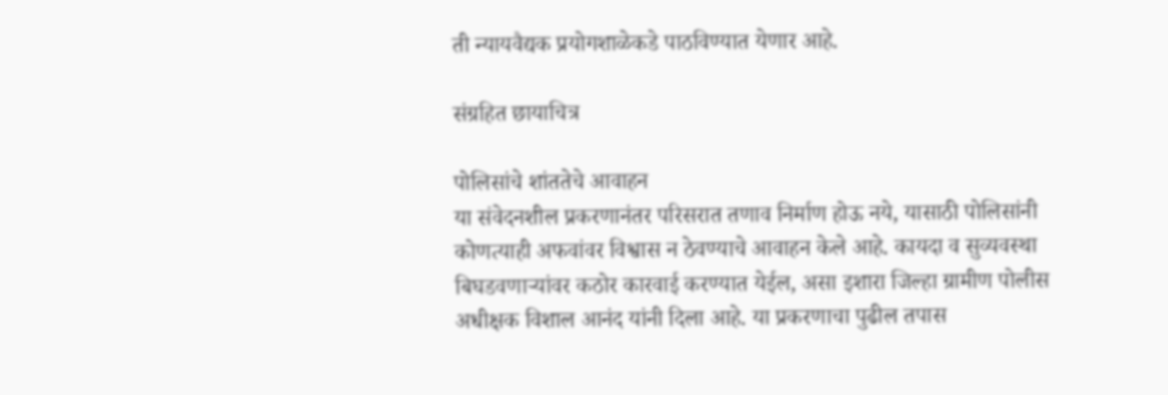ती न्यायवैद्यक प्रयोगशाळेकडे पाठविण्यात येणार आहे.

संग्रहित छायाचित्र

पोलिसांचे शांततेचे आवाहन
या संवेदनशील प्रकरणानंतर परिसरात तणाव निर्माण होऊ नये, यासाठी पोलिसांनी कोणत्याही अफवांवर विश्वास न ठेवण्याचे आवाहन केले आहे. कायदा व सुव्यवस्था बिघडवणाऱ्यांवर कठोर कारवाई करण्यात येईल, असा इशारा जिल्हा ग्रामीण पोलीस अधीक्षक विशाल आनंद यांनी दिला आहे. या प्रकरणाचा पुढील तपास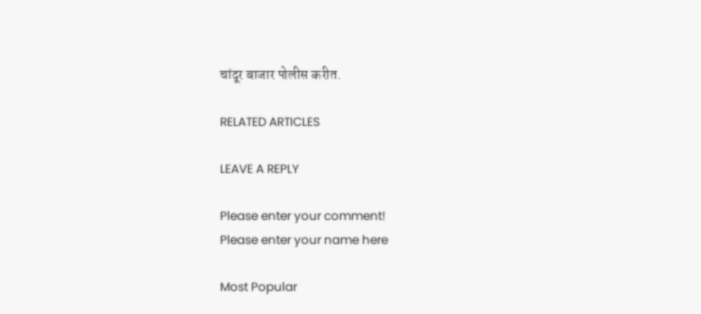चांदूर बाजार पोलीस करीत.

RELATED ARTICLES

LEAVE A REPLY

Please enter your comment!
Please enter your name here

Most Popular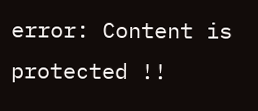error: Content is protected !!